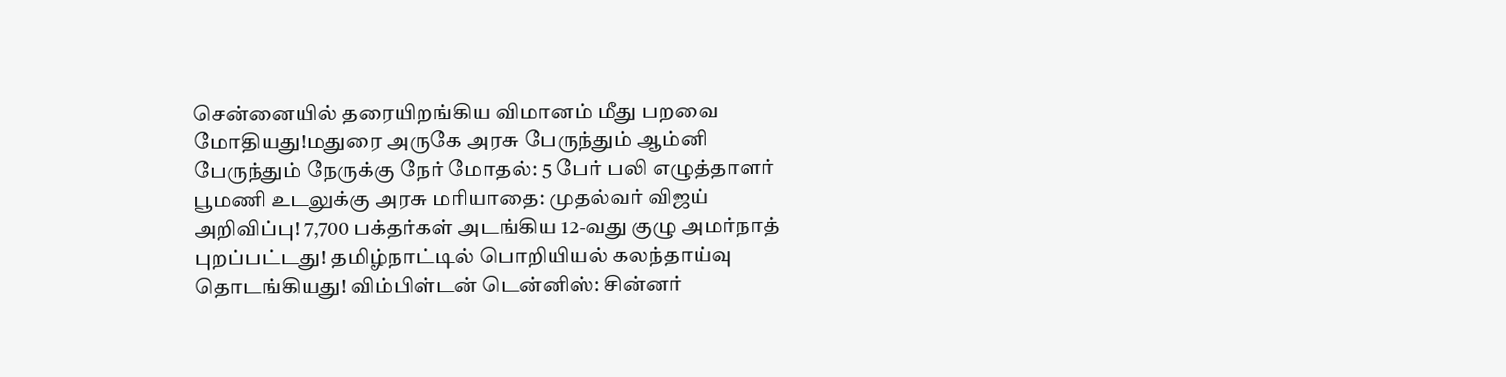சென்னையில் தரையிறங்கிய விமானம் மீது பறவை மோதியது!மதுரை அருகே அரசு பேருந்தும் ஆம்னி பேருந்தும் நேருக்கு நேர் மோதல்: 5 பேர் பலி எழுத்தாளர் பூமணி உடலுக்கு அரசு மரியாதை: முதல்வர் விஜய் அறிவிப்பு! 7,700 பக்தர்கள் அடங்கிய 12-வது குழு அமர்நாத் புறப்பட்டது! தமிழ்நாட்டில் பொறியியல் கலந்தாய்வு தொடங்கியது! விம்பிள்டன் டென்னிஸ்: சின்னர்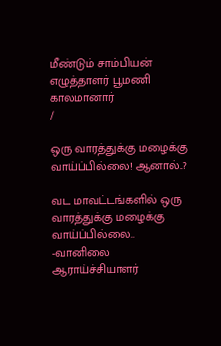மீண்டும் சாம்பியன் எழுத்தாளர் பூமணி காலமானார்
/

ஒரு வாரத்துக்கு மழைக்கு வாய்ப்பில்லை! ஆனால்..?

வட மாவட்டங்களில் ஒரு வாரத்துக்கு மழைக்கு வாய்ப்பில்லை.. -வானிலை ஆராய்ச்சியாளர்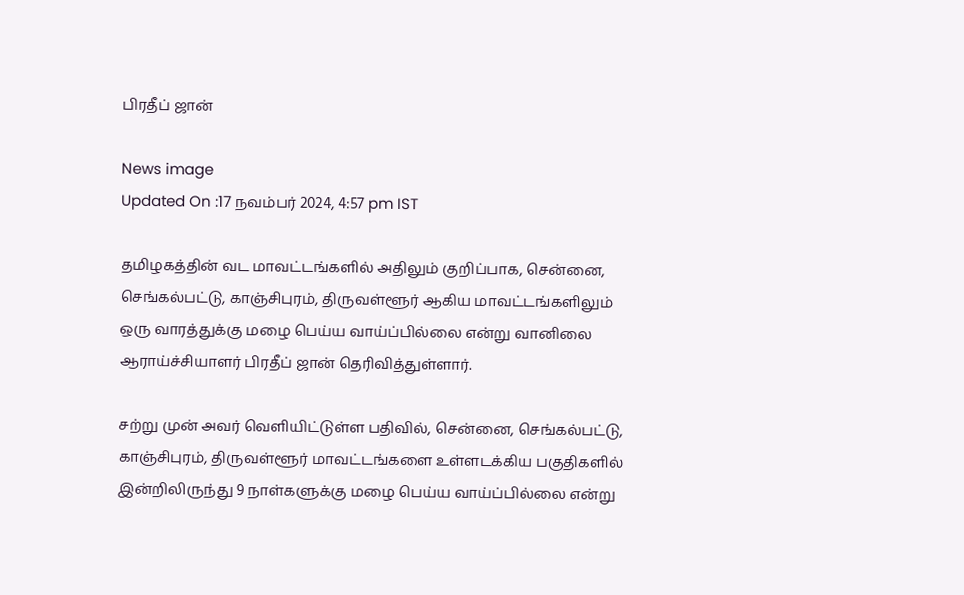பிரதீப் ஜான்

News image
Updated On :17 நவம்பர் 2024, 4:57 pm IST

தமிழகத்தின் வட மாவட்டங்களில் அதிலும் குறிப்பாக, சென்னை, செங்கல்பட்டு, காஞ்சிபுரம், திருவள்ளூர் ஆகிய மாவட்டங்களிலும் ஒரு வாரத்துக்கு மழை பெய்ய வாய்ப்பில்லை என்று வானிலை ஆராய்ச்சியாளர் பிரதீப் ஜான் தெரிவித்துள்ளார்.

சற்று முன் அவர் வெளியிட்டுள்ள பதிவில், சென்னை, செங்கல்பட்டு, காஞ்சிபுரம், திருவள்ளூர் மாவட்டங்களை உள்ளடக்கிய பகுதிகளில் இன்றிலிருந்து 9 நாள்களுக்கு மழை பெய்ய வாய்ப்பில்லை என்று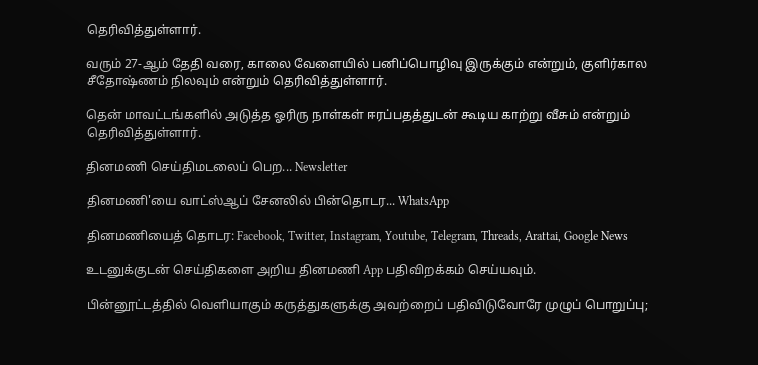தெரிவித்துள்ளார்.

வரும் 27-ஆம் தேதி வரை, காலை வேளையில் பனிப்பொழிவு இருக்கும் என்றும், குளிர்கால சீதோஷ்ணம் நிலவும் என்றும் தெரிவித்துள்ளார்.

தென் மாவட்டங்களில் அடுத்த ஓரிரு நாள்கள் ஈரப்பதத்துடன் கூடிய காற்று வீசும் என்றும் தெரிவித்துள்ளார்.

தினமணி செய்திமடலைப் பெற... Newsletter

தினமணி'யை வாட்ஸ்ஆப் சேனலில் பின்தொடர... WhatsApp

தினமணியைத் தொடர: Facebook, Twitter, Instagram, Youtube, Telegram, Threads, Arattai, Google News

உடனுக்குடன் செய்திகளை அறிய தினமணி App பதிவிறக்கம் செய்யவும்.

பின்னூட்டத்தில் வெளியாகும் கருத்துகளுக்கு அவற்றைப் பதிவிடுவோரே முழுப் பொறுப்பு;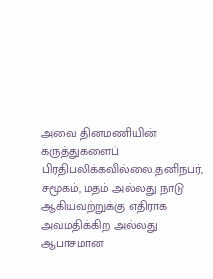அவை தினமணியின் கருத்துகளைப் பிரதிபலிக்கவில்லை.தனிநபர், சமூகம், மதம் அல்லது நாடு ஆகியவற்றுக்கு எதிராக அவமதிக்கிற அல்லது ஆபாசமான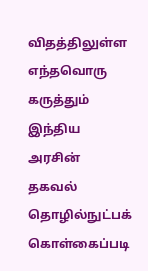விதத்திலுள்ள எந்தவொரு கருத்தும் இந்திய அரசின் தகவல் தொழில்நுட்பக் கொள்கைப்படி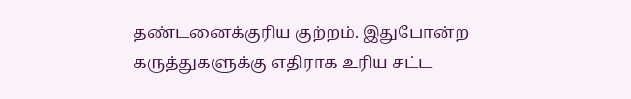தண்டனைக்குரிய குற்றம். இதுபோன்ற கருத்துகளுக்கு எதிராக உரிய சட்ட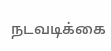நடவடிக்கை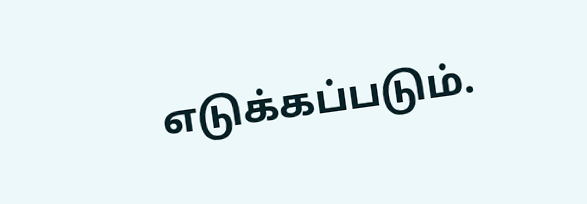எடுக்கப்படும்.